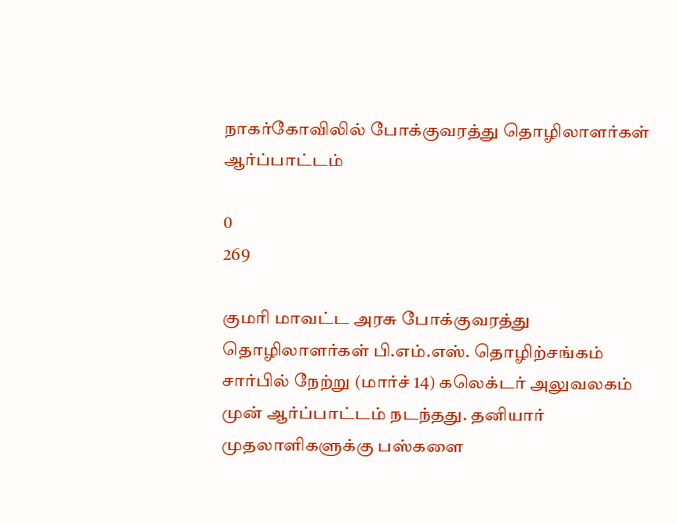நாகர்கோவிலில் போக்குவரத்து தொழிலாளர்கள் ஆர்ப்பாட்டம்

0
269

குமரி மாவட்ட அரசு போக்குவரத்து தொழிலாளர்கள் பி.எம்.எஸ். தொழிற்சங்கம் சார்பில் நேற்று (மார்ச் 14) கலெக்டர் அலுவலகம் முன் ஆர்ப்பாட்டம் நடந்தது. தனியார் முதலாளிகளுக்கு பஸ்களை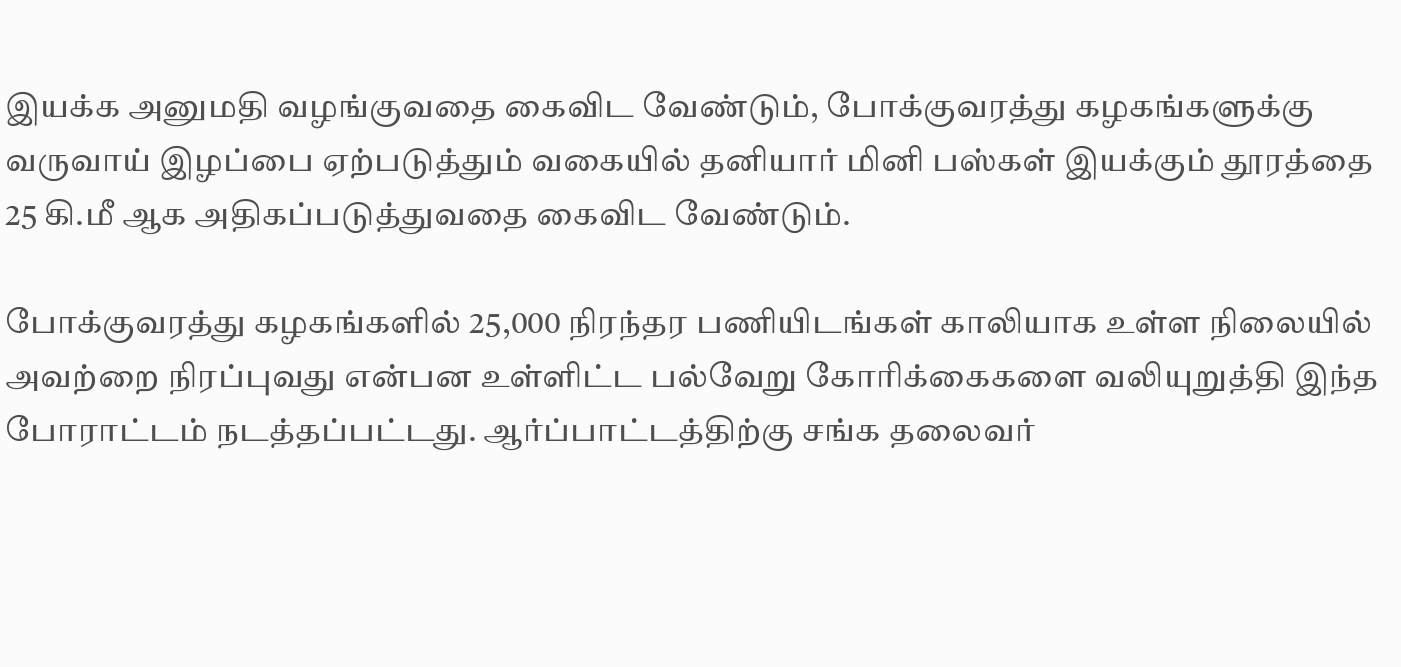இயக்க அனுமதி வழங்குவதை கைவிட வேண்டும், போக்குவரத்து கழகங்களுக்கு வருவாய் இழப்பை ஏற்படுத்தும் வகையில் தனியார் மினி பஸ்கள் இயக்கும் தூரத்தை 25 கி.மீ ஆக அதிகப்படுத்துவதை கைவிட வேண்டும்.

போக்குவரத்து கழகங்களில் 25,000 நிரந்தர பணியிடங்கள் காலியாக உள்ள நிலையில் அவற்றை நிரப்புவது என்பன உள்ளிட்ட பல்வேறு கோரிக்கைகளை வலியுறுத்தி இந்த போராட்டம் நடத்தப்பட்டது. ஆர்ப்பாட்டத்திற்கு சங்க தலைவர்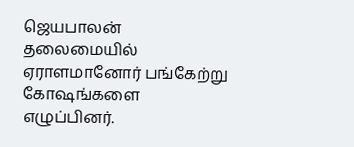ஜெயபாலன் தலைமையில் ஏராளமானோர் பங்கேற்று கோஷங்களை எழுப்பினர்.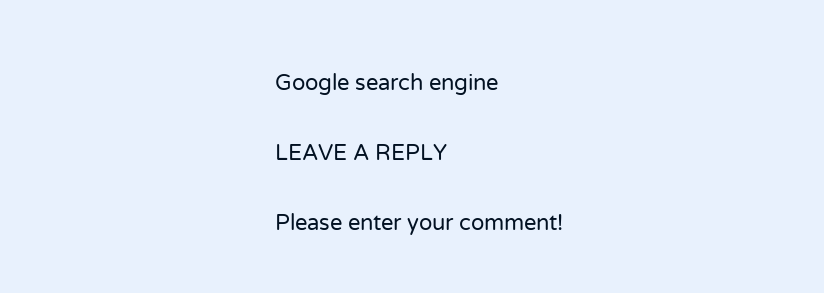Google search engine

LEAVE A REPLY

Please enter your comment!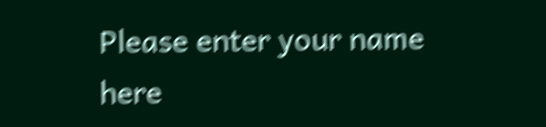Please enter your name here